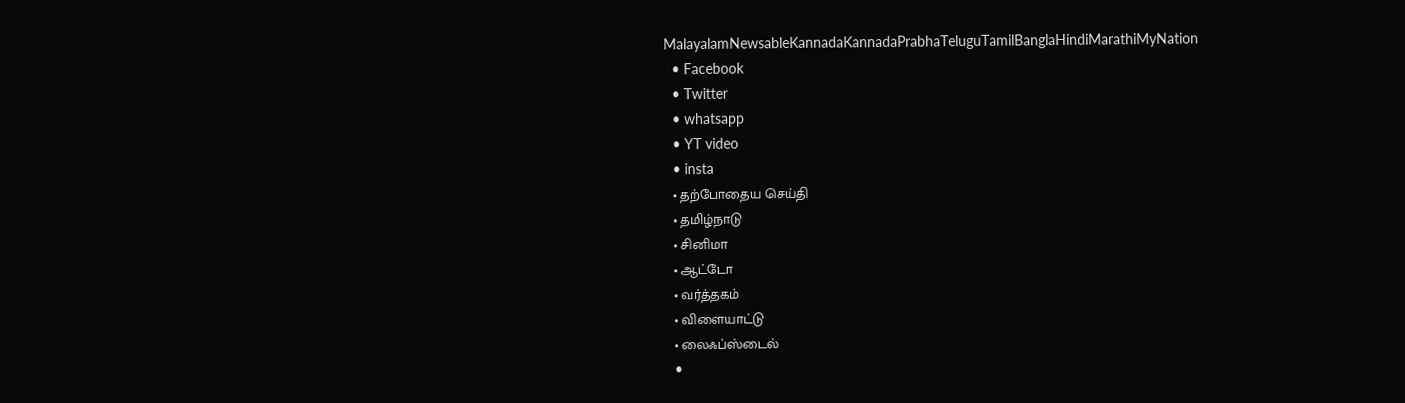MalayalamNewsableKannadaKannadaPrabhaTeluguTamilBanglaHindiMarathiMyNation
  • Facebook
  • Twitter
  • whatsapp
  • YT video
  • insta
  • தற்போதைய செய்தி
  • தமிழ்நாடு
  • சினிமா
  • ஆட்டோ
  • வர்த்தகம்
  • விளையாட்டு
  • லைஃப்ஸ்டைல்
  •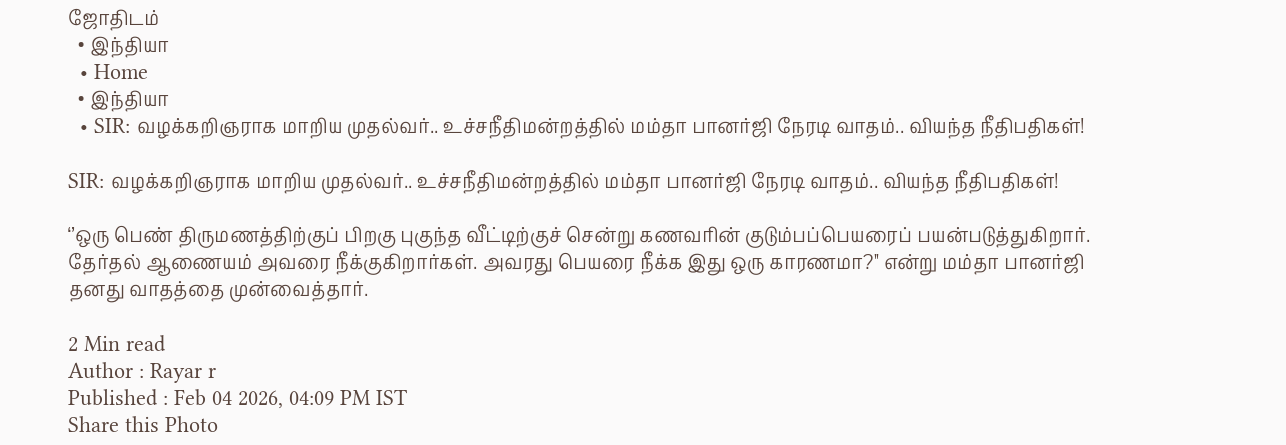ஜோதிடம்
  • இந்தியா
  • Home
  • இந்தியா
  • SIR: வழக்கறிஞராக மாறிய முதல்வர்.. உச்சநீதிமன்றத்தில் மம்தா பானர்ஜி நேரடி வாதம்.. வியந்த நீதிபதிகள்!

SIR: வழக்கறிஞராக மாறிய முதல்வர்.. உச்சநீதிமன்றத்தில் மம்தா பானர்ஜி நேரடி வாதம்.. வியந்த நீதிபதிகள்!

‘’ஒரு பெண் திருமணத்திற்குப் பிறகு புகுந்த வீட்டிற்குச் சென்று கணவரின் குடும்பப்பெயரைப் பயன்படுத்துகிறார். தேர்தல் ஆணையம் அவரை நீக்குகிறார்கள். அவரது பெயரை நீக்க இது ஒரு காரணமா?'' என்று மம்தா பானர்ஜி தனது வாதத்தை முன்வைத்தார்.

2 Min read
Author : Rayar r
Published : Feb 04 2026, 04:09 PM IST
Share this Photo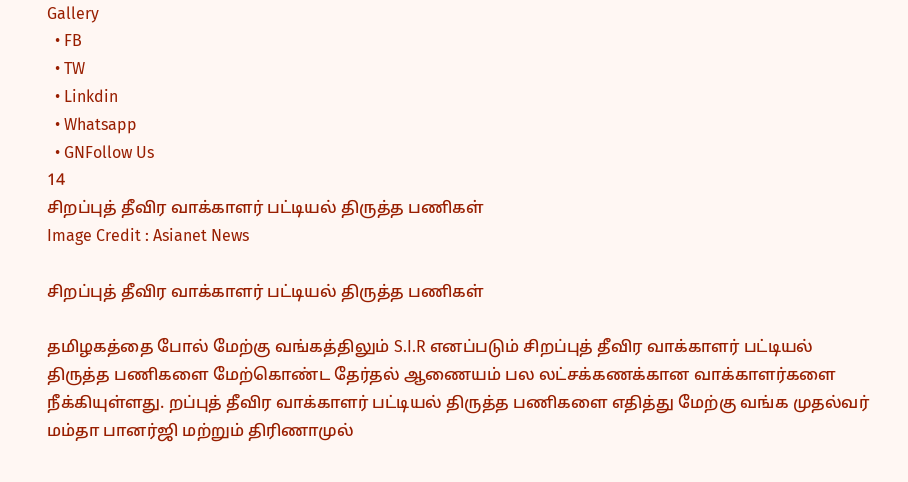Gallery
  • FB
  • TW
  • Linkdin
  • Whatsapp
  • GNFollow Us
14
சிறப்புத் தீவிர வாக்காளர் பட்டியல் திருத்த பணிகள்
Image Credit : Asianet News

சிறப்புத் தீவிர வாக்காளர் பட்டியல் திருத்த பணிகள்

தமிழகத்தை போல் மேற்கு வங்கத்திலும் S.I.R எனப்படும் சிறப்புத் தீவிர வாக்காளர் பட்டியல் திருத்த பணிகளை மேற்கொண்ட தேர்தல் ஆணையம் பல லட்சக்கணக்கான வாக்காளர்களை நீக்கியுள்ளது. றப்புத் தீவிர வாக்காளர் பட்டியல் திருத்த பணிகளை எதித்து மேற்கு வங்க முதல்வர் மம்தா பானர்ஜி மற்றும் திரிணாமுல்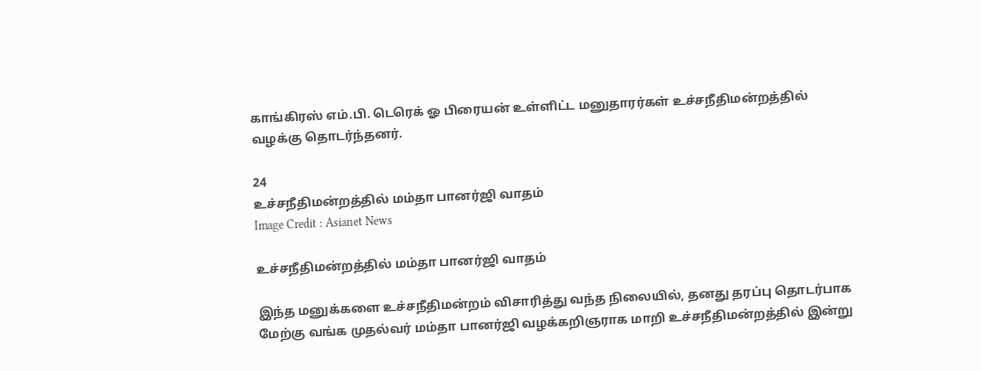காங்கிரஸ் எம்.பி. டெரெக் ஓ பிரையன் உள்ளிட்ட மனுதாரர்கள் உச்சநீதிமன்றத்தில் வழக்கு தொடர்ந்தனர்.

24
உச்சநீதிமன்றத்தில் மம்தா பானர்ஜி வாதம்
Image Credit : Asianet News

உச்சநீதிமன்றத்தில் மம்தா பானர்ஜி வாதம்

இந்த மனுக்களை உச்சநீதிமன்றம் விசாரித்து வந்த நிலையில், தனது தரப்பு தொடர்பாக மேற்கு வங்க முதல்வர் மம்தா பானர்ஜி வழக்கறிஞராக மாறி உச்சநீதிமன்றத்தில் இன்று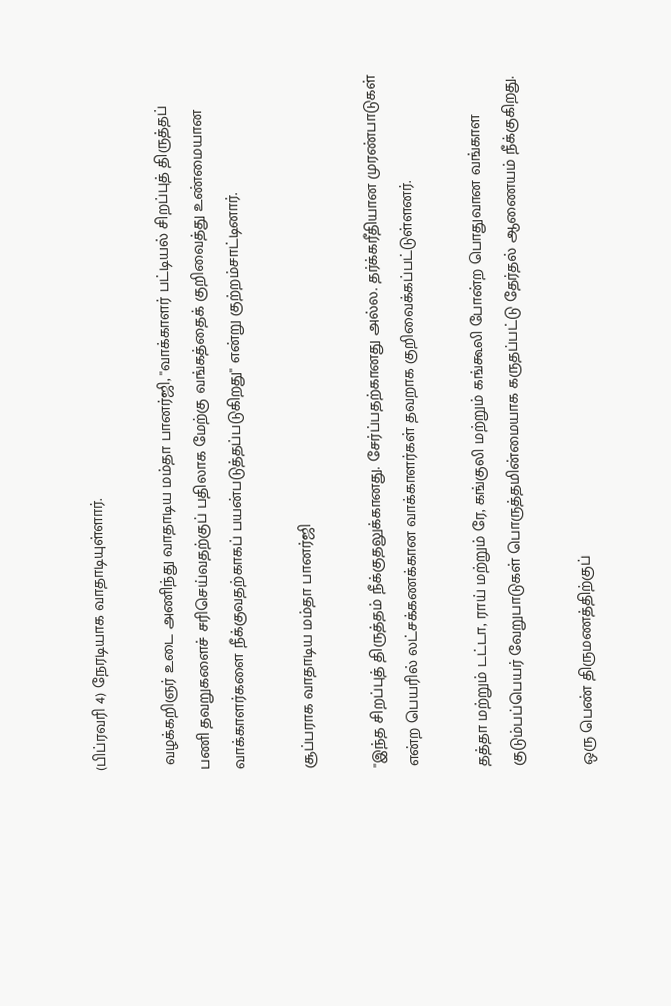(பிப்ரவரி 4) நேரடியாக வாதாடியுள்ளார்.

 வழக்கறிஞர் உடை அணிந்து வாதாடிய மம்தா பானர்ஜி, ''வாக்காளர் பட்டியல் சிறப்புத் திருத்தப் பணி தவறுகளைச் சரிசெய்வதற்குப் பதிலாக மேற்கு வங்கத்தைக் குறிவைத்து உண்மையான வாக்காளர்களை நீக்குவதற்காகப் பயன்படுத்தப்படுகிறது'' என்று குற்றம்சாட்டினார்.

சூப்பராக வாதாடிய மம்தா பானர்ஜி

''இந்த சிறப்புத் திருத்தம் நீக்குதலுக்கானது. சேர்ப்பதற்கானது அல்ல. தர்க்கரீதியான முரண்பாடுகள் என்ற பெயரில் லட்சக்கணக்கான வாக்காளர்கள் தவறாக குறிவைக்கப்பட்டுள்ளனர்.

தத்தா மற்றும் டட்டா, ராய் மற்றும் ரே, கங்குலி மற்றும் கங்கூலி போன்ற பொதுவான வங்காள குடும்பப்பெயர் வேறுபாடுகள் பொருத்தமின்மையாக கருதப்பட்டு தேர்தல் ஆணையம் நீக்குகிறது.

ஒரு பெண் திருமணத்திற்குப்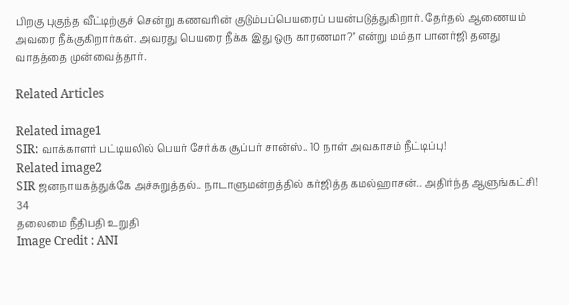பிறகு புகுந்த வீட்டிற்குச் சென்று கணவரின் குடும்பப்பெயரைப் பயன்படுத்துகிறார். தேர்தல் ஆணையம் அவரை நீக்குகிறார்கள். அவரது பெயரை நீக்க இது ஒரு காரணமா?'' என்று மம்தா பானர்ஜி தனது வாதத்தை முன்வைத்தார்.

Related Articles

Related image1
SIR: வாக்காளர் பட்டியலில் பெயர் சேர்க்க சூப்பர் சான்ஸ்.. 10 நாள் அவகாசம் நீட்டிப்பு!
Related image2
SIR ஜனநாயகத்துக்கே அச்சுறுத்தல்.. நாடாளுமன்றத்தில் கர்ஜித்த கமல்ஹாசன்.. அதிர்ந்த ஆளுங்கட்சி!
34
தலைமை நீதிபதி உறுதி
Image Credit : ANI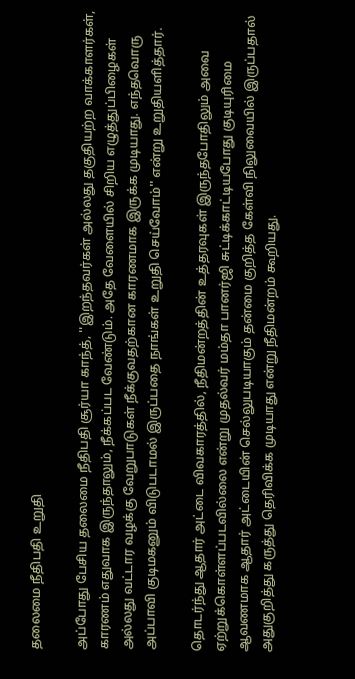தலைமை நீதிபதி உறுதி

அப்போது பேசிய தலைமை நீதிபதி சூர்யா காந்த், ''இறந்தவர்கள் அல்லது தகுதியற்ற வாக்காளர்கள், காரணம் எதுவாக இருந்தாலும், நீக்கப்பட வேண்டும். அதே வேளையில் சிறிய எழுத்துப்பிழைகள் அல்லது வட்டார வழக்கு வேறுபாடுகள் நீக்குவதற்கான காரணமாக இருக்க முடியாது. எந்தவொரு அப்பாவி குடிமகனும் விடுபடாமல் இருப்பதை நாங்கள் உறுதி செய்வோம்'' என்று உறுதியளித்தார்.

தொடர்ந்து ஆதார் அட்டை விவகாரத்தில், நீதிமன்றத்தின் உத்தரவுகள் இருந்தபோதிலும் அவை ஏற்றுக்கொள்ளப்படவில்லை என்று முதல்வர் மம்தா பானர்ஜி சுட்டிக்காட்டியபோது குடியுரிமை ஆவணமாக ஆதார் அட்டையின் செல்லுபடியாகும் தன்மை குறித்த கேள்வி நிலுவையில் இருப்பதால் அதுகுறித்து கருத்து தெரிவிக்க முடியாது என்று நீதிமன்றம் கூறியது.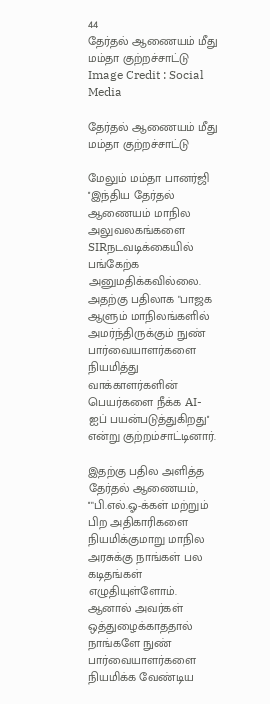44
தேர்தல் ஆணையம் மீது மம்தா குற்றச்சாட்டு
Image Credit : Social Media

தேர்தல் ஆணையம் மீது மம்தா குற்றச்சாட்டு

மேலும் மம்தா பானர்ஜி ''இந்திய தேர்தல் ஆணையம் மாநில அலுவலகங்களை SIRநடவடிக்கையில் பங்கேற்க அனுமதிக்கவில்லை. அதற்கு பதிலாக "பாஜக ஆளும் மாநிலங்களில் அமர்ந்திருக்கும் நுண் பார்வையாளர்களை நியமித்து வாக்காளர்களின் பெயர்களை நீக்க AI-ஐப் பயன்படுத்துகிறது'' என்று குற்றம்சாட்டினார்.

இதற்கு பதில அளித்த தேர்தல் ஆணையம், ''"பி.எல்.ஓ-க்கள் மற்றும் பிற அதிகாரிகளை நியமிக்குமாறு மாநில அரசுக்கு நாங்கள் பல கடிதங்கள் எழுதியுள்ளோம். ஆனால் அவர்கள் ஒத்துழைக்காததால் நாங்களே நுண் பார்வையாளர்களை நியமிக்க வேண்டிய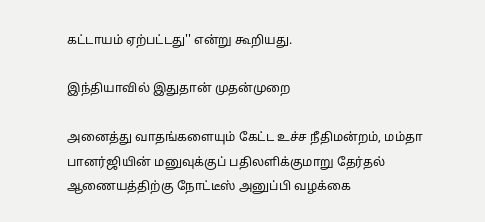கட்டாயம் ஏற்பட்டது'' என்று கூறியது.

இந்தியாவில் இதுதான் முதன்முறை

அனைத்து வாதங்களையும் கேட்ட உச்ச நீதிமன்றம், மம்தா பானர்ஜியின் மனுவுக்குப் பதிலளிக்குமாறு தேர்தல் ஆணையத்திற்கு நோட்டீஸ் அனுப்பி வழக்கை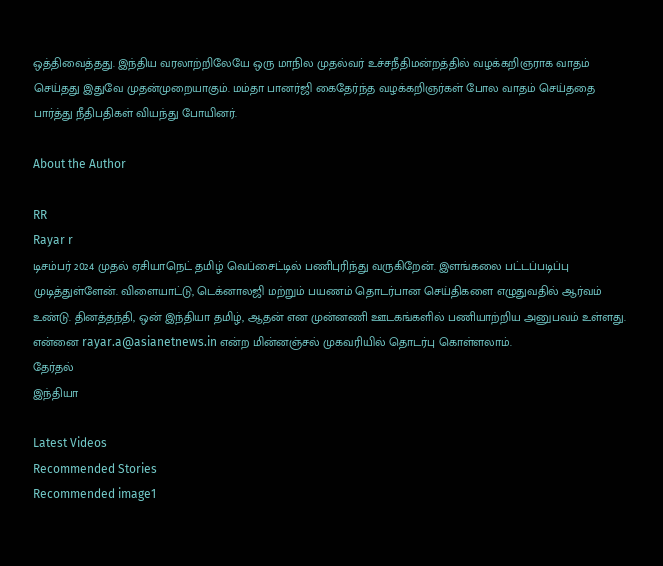ஒத்திவைத்தது. இந்திய வரலாற்றிலேயே ஒரு மாநில முதல்வர் உச்சநீதிமன்றத்தில் வழக்கறிஞராக வாதம் செய்தது இதுவே முதன்முறையாகும். மம்தா பானர்ஜி கைதேர்ந்த வழக்கறிஞர்கள் போல வாதம் செய்ததை பார்த்து நீதிபதிகள் வியந்து போயினர்.

About the Author

RR
Rayar r
டிசம்பர் 2024 முதல் ஏசியாநெட் தமிழ் வெப்சைட்டில் பணிபுரிந்து வருகிறேன். இளங்கலை பட்டப்படிப்பு முடித்துள்ளேன். விளையாட்டு, டெக்னாலஜி மற்றும் பயணம் தொடர்பான செய்திகளை எழுதுவதில் ஆர்வம் உண்டு. தினத்தந்தி, ஒன் இந்தியா தமிழ், ஆதன் என முன்னணி ஊடகங்களில் பணியாற்றிய அனுபவம் உள்ளது. என்னை rayar.a@asianetnews.in என்ற மின்னஞ்சல் முகவரியில் தொடர்பு கொள்ளலாம்.
தேர்தல்
இந்தியா

Latest Videos
Recommended Stories
Recommended image1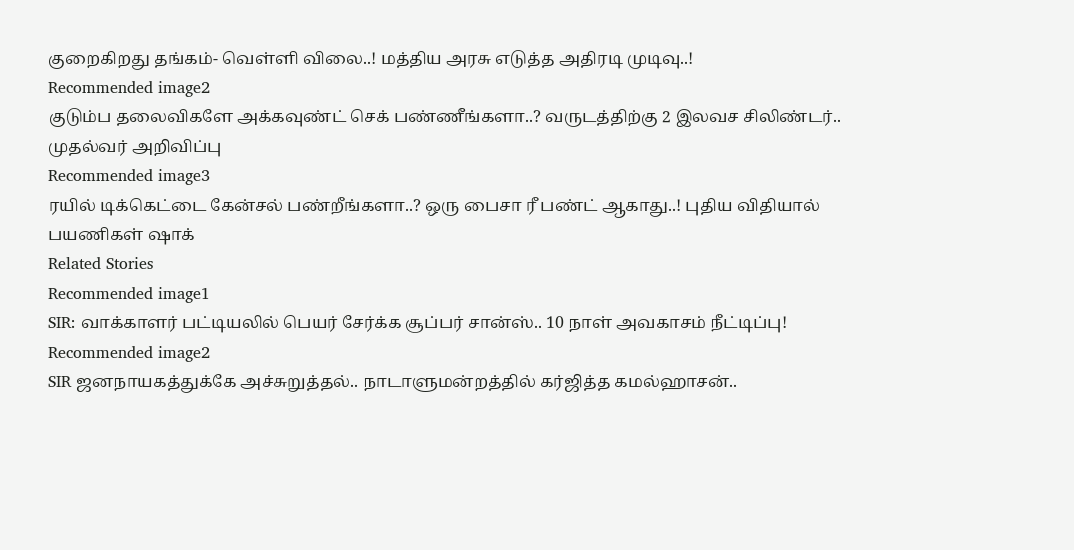குறைகிறது தங்கம்- வெள்ளி விலை..! மத்திய அரசு எடுத்த அதிரடி முடிவு..!
Recommended image2
குடும்ப தலைவிகளே அக்கவுண்ட் செக் பண்ணீங்களா..? வருடத்திற்கு 2 இலவச சிலிண்டர்.. முதல்வர் அறிவிப்பு
Recommended image3
ரயில் டிக்கெட்டை கேன்சல் பண்றீங்களா..? ஒரு பைசா ரீ பண்ட் ஆகாது..! புதிய விதியால் பயணிகள் ஷாக்
Related Stories
Recommended image1
SIR: வாக்காளர் பட்டியலில் பெயர் சேர்க்க சூப்பர் சான்ஸ்.. 10 நாள் அவகாசம் நீட்டிப்பு!
Recommended image2
SIR ஜனநாயகத்துக்கே அச்சுறுத்தல்.. நாடாளுமன்றத்தில் கர்ஜித்த கமல்ஹாசன்..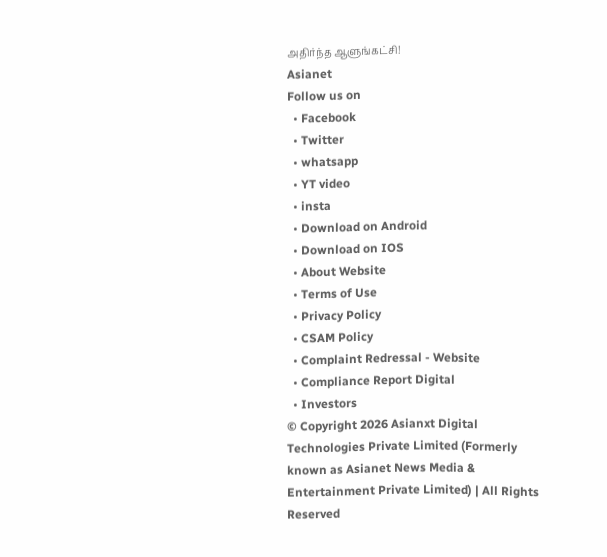அதிர்ந்த ஆளுங்கட்சி!
Asianet
Follow us on
  • Facebook
  • Twitter
  • whatsapp
  • YT video
  • insta
  • Download on Android
  • Download on IOS
  • About Website
  • Terms of Use
  • Privacy Policy
  • CSAM Policy
  • Complaint Redressal - Website
  • Compliance Report Digital
  • Investors
© Copyright 2026 Asianxt Digital Technologies Private Limited (Formerly known as Asianet News Media & Entertainment Private Limited) | All Rights Reserved